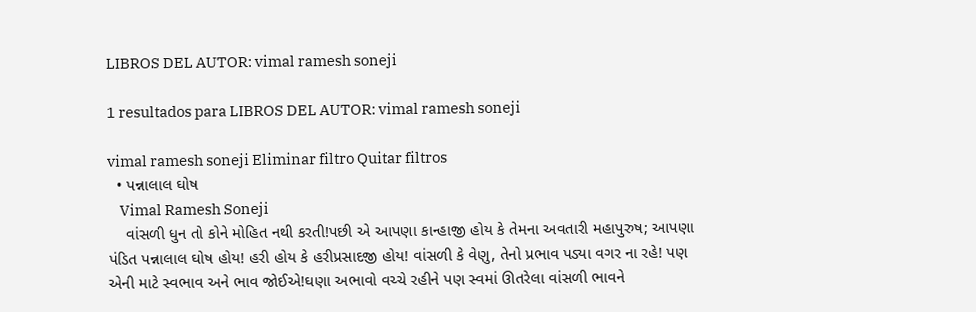LIBROS DEL AUTOR: vimal ramesh soneji

1 resultados para LIBROS DEL AUTOR: vimal ramesh soneji

vimal ramesh soneji Eliminar filtro Quitar filtros
  • પન્નાલાલ ઘોષ
    Vimal Ramesh Soneji
    વાંસળી ધુન તો કોને મોહિત નથી કરતી!પછી એ આપણા કાન્હાજી હોય કે તેમના અવતારી મહાપુરુષ; આપણા પંડિત પન્નાલાલ ઘોષ હોય! હરી હોય કે હરીપ્રસાદજી હોય! વાંસળી કે વેણુ, તેનો પ્રભાવ પડ્યા વગર ના રહે! પણ એની માટે સ્વભાવ અને ભાવ જોઈએ!ઘણા અભાવો વચ્ચે રહીને પણ સ્વમાં ઊતરેલા વાંસળી ભાવને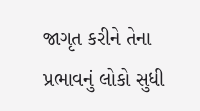જાગૃત કરીને તેના પ્રભાવનું લોકો સુધી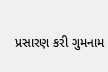પ્રસારણ કરી ગુમનામ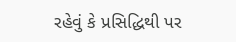રહેવું કે પ્રસિદ્ધિથી પર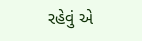રહેવું એ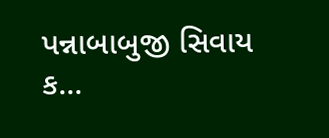પન્નાબાબુજી સિવાય ક...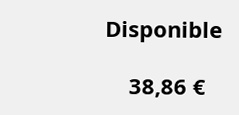Disponible

    38,86 €